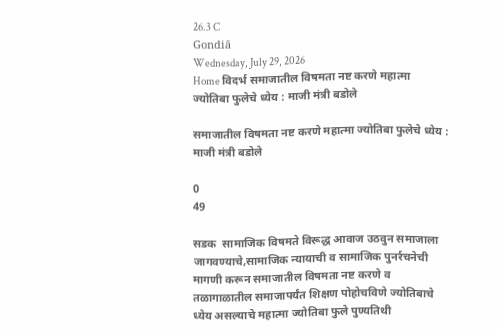26.3 C
Gondiā
Wednesday, July 29, 2026
Home विदर्भ समाजातील विषमता नष्ट करणे महात्मा ज्योतिबा फुलेचे ध्येय : माजी मंत्री बडोले

समाजातील विषमता नष्ट करणे महात्मा ज्योतिबा फुलेचे ध्येय : माजी मंत्री बडोले

0
49

सडक  सामाजिक विषमते विरूद्ध आवाज उठवुन समाजाला जागवण्याचे,सामाजिक न्यायाची व सामाजिक पुनर्रचनेची मागणी करून समाजातील विषमता नष्ट करणे व तळागाळातील समाजापर्यंत शिक्षण पोहोचविणे ज्योतिबाचे ध्येय असल्याचे महात्मा ज्योतिबा फुले पुण्यतिथी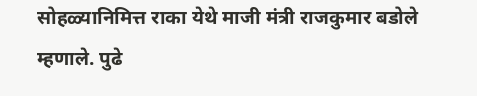सोहळ्यानिमित्त राका येथे माजी मंत्री राजकुमार बडोले म्हणाले. पुढे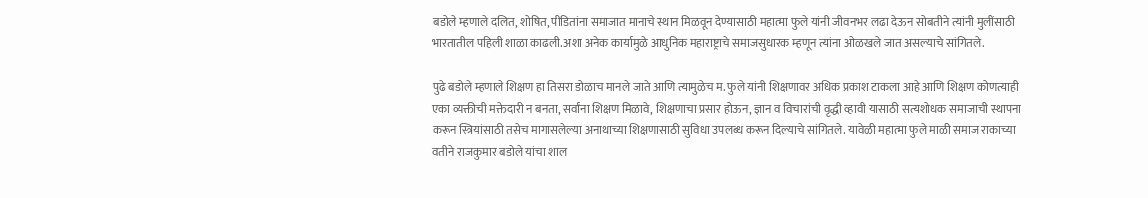बडोले म्हणाले दलित, शोषित, पीडितांना समाजात मानाचे स्थान मिळवून देण्यासाठी महात्मा फुले यांनी जीवनभर लढा देऊन सोबतीने त्यांनी मुलींसाठी भारतातील पहिली शाळा काढली.अशा अनेक कार्यामुळे आधुनिक महाराष्ट्राचे समाजसुधारक म्हणून त्यांना ओळखले जात असल्याचे सांगितले.

पुढे बडोले म्हणाले शिक्षण हा तिसरा डोळाच मानले जाते आणि त्यामुळेच म. फुले यांनी शिक्षणावर अधिक प्रकाश टाकला आहे आणि शिक्षण कोणत्याही एका व्यक्तीची मक्तेदारी न बनता, सर्वांना शिक्षण मिळावे, शिक्षणाचा प्रसार होऊन, ज्ञान व विचारांची वृद्धी व्हावी यासाठी सत्यशोधक समाजाची स्थापना करून स्त्रियांसाठी तसेच मागासलेल्या अनाथाच्या शिक्षणासाठी सुविधा उपलब्ध करून दिल्याचे सांगितले. यावेळी महात्मा फुले माळी समाज राकाच्या वतीने राजकुमार बडोले यांचा शाल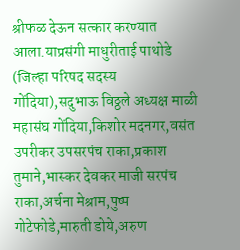श्रीफळ देऊन सत्कार करण्यात आला.याप्रसंगी माधुरीताई पाथोडे  (जिल्हा परिषद सदस्य गोंदिया),सदुभाऊ विठ्ठले अध्यक्ष माळी महासंघ गोंदिया,किशोर मदनगर,वसंत उपरीकर उपसरपंच राका,प्रकाश तुमाने,भास्कर देवकर माजी सरपंच राका,अर्चना मेश्राम,पुष्प गोटेफोडे,मारुती डोये,अरुण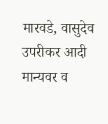मारवडे, वासुदेव उपरीकर आदी मान्यवर व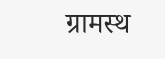ग्रामस्थ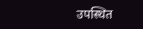उपस्थित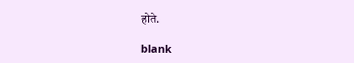होते.

blank